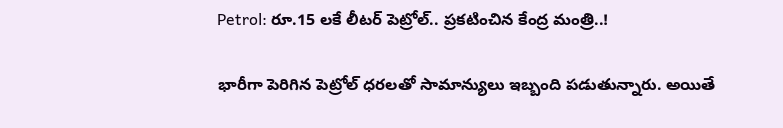Petrol: రూ.15 లకే లీటర్ పెట్రోల్.. ప్రకటించిన కేంద్ర మంత్రి..!

భారీగా పెరిగిన పెట్రోల్ ధరలతో సామాన్యులు ఇబ్బంది పడుతున్నారు. అయితే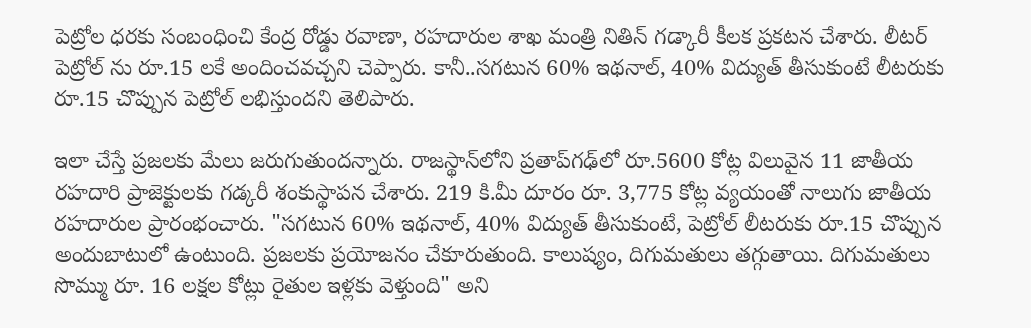పెట్రోల ధరకు సంబంధించి కేంద్ర రోడ్డు రవాణా, రహదారుల శాఖ మంత్రి నితిన్ గడ్కారీ కీలక ప్రకటన చేశారు. లీటర్ పెట్రోల్ ను రూ.15 లకే అందించవచ్చని చెప్పారు. కానీ..సగటున 60% ఇథనాల్, 40% విద్యుత్ తీసుకుంటే లీటరుకు రూ.15 చొప్పున పెట్రోల్ లభిస్తుందని తెలిపారు.

ఇలా చేస్తే ప్రజలకు మేలు జరుగుతుందన్నారు. రాజస్థాన్‌లోని ప్రతాప్‌గఢ్‌లో రూ.5600 కోట్ల విలువైన 11 జాతీయ రహదారి ప్రాజెక్టులకు గడ్కరీ శంకుస్థాపన చేశారు. 219 కి.మీ దూరం రూ. 3,775 కోట్ల వ్యయంతో నాలుగు జాతీయ రహదారుల ప్రారంభంచారు. "సగటున 60% ఇథనాల్, 40% విద్యుత్ తీసుకుంటే, పెట్రోల్ లీటరుకు రూ.15 చొప్పున అందుబాటులో ఉంటుంది. ప్రజలకు ప్రయోజనం చేకూరుతుంది. కాలుష్యం, దిగుమతులు తగ్గుతాయి. దిగుమతులు సొమ్ము రూ. 16 లక్షల కోట్లు రైతుల ఇళ్లకు వెళ్తుంది" అని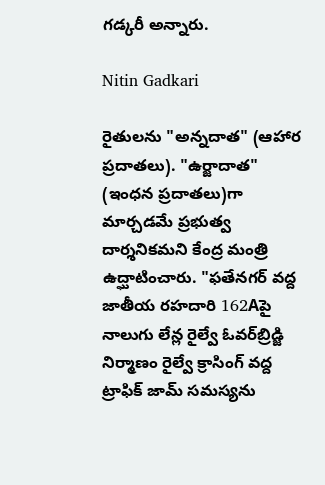గడ్కరీ అన్నారు.

Nitin Gadkari

రైతులను "అన్నదాత" (ఆహార ప్రదాతలు). "ఉర్జాదాత" (ఇంధన ప్రదాతలు)గా మార్చడమే ప్రభుత్వ దార్శనికమని కేంద్ర మంత్రి ఉద్ఘాటించారు. "ఫతేనగర్ వద్ద జాతీయ రహదారి 162Aపై నాలుగు లేన్ల రైల్వే ఓవర్‌బ్రిడ్జి నిర్మాణం రైల్వే క్రాసింగ్ వద్ద ట్రాఫిక్ జామ్ సమస్యను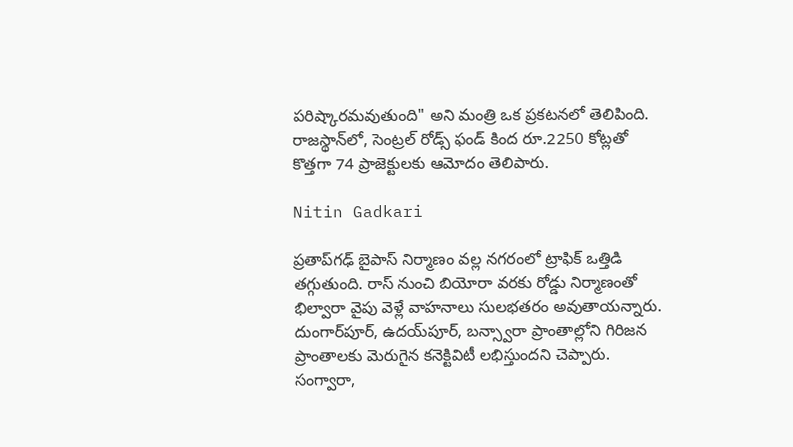పరిష్కారమవుతుంది" అని మంత్రి ఒక ప్రకటనలో తెలిపింది. రాజస్థాన్‌లో, సెంట్రల్ రోడ్స్ ఫండ్ కింద రూ.2250 కోట్లతో కొత్తగా 74 ప్రాజెక్టులకు ఆమోదం తెలిపారు.

Nitin Gadkari

ప్రతాప్‌గఢ్‌ బైపాస్‌ నిర్మాణం వల్ల నగరంలో ట్రాఫిక్‌ ఒత్తిడి తగ్గుతుంది. రాస్‌ నుంచి బియోరా వరకు రోడ్డు నిర్మాణంతో భిల్వారా వైపు వెళ్లే వాహనాలు సులభతరం అవుతాయన్నారు. దుంగార్‌పూర్‌, ఉదయ్‌పూర్‌, బన్స్వారా ప్రాంతాల్లోని గిరిజన ప్రాంతాలకు మెరుగైన కనెక్టివిటీ లభిస్తుందని చెప్పారు. సంగ్వారా,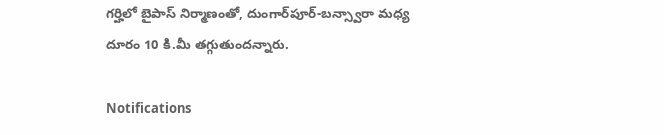గర్హిలో బైపాస్ నిర్మాణంతో, దుంగార్‌పూర్-బన్స్వారా మధ్య దూరం 10 కి.మీ తగ్గుతుందన్నారు.

Notifications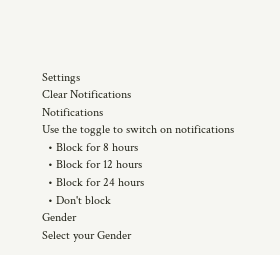Settings
Clear Notifications
Notifications
Use the toggle to switch on notifications
  • Block for 8 hours
  • Block for 12 hours
  • Block for 24 hours
  • Don't block
Gender
Select your Gender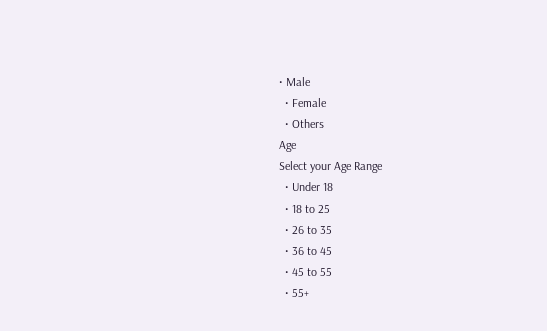• Male
  • Female
  • Others
Age
Select your Age Range
  • Under 18
  • 18 to 25
  • 26 to 35
  • 36 to 45
  • 45 to 55
  • 55+